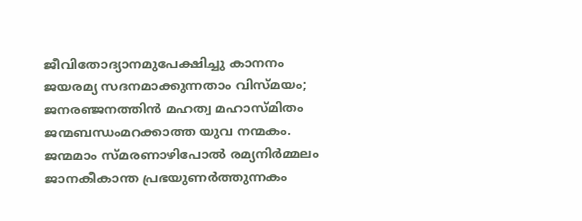ജീവിതോദ്യാനമുപേക്ഷിച്ചു കാനനം
ജയരമ്യ സദനമാക്കുന്നതാം വിസ്മയം;
ജനരഞ്ജനത്തിൻ മഹത്വ മഹാസ്മിതം
ജന്മബന്ധംമറക്കാത്ത യുവ നന്മകം.
ജന്മമാം സ്മരണാഴിപോൽ രമ്യനിർമ്മലം
ജാനകീകാന്ത പ്രഭയുണർത്തുന്നകം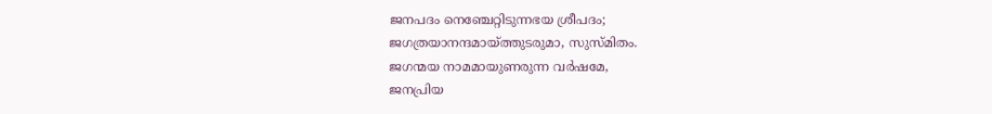ജനപദം നെഞ്ചേറ്റിടുന്നഭയ ശ്രീപദം;
ജഗത്രയാനന്ദമായ്ത്തുടരുമാ, സുസ്മിതം.
ജഗന്മയ നാമമായുണരുന്ന വർഷമേ,
ജനപ്രിയ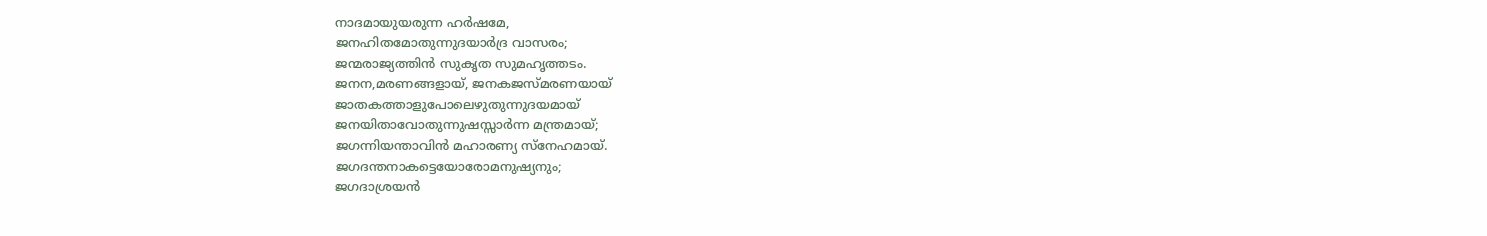നാദമായുയരുന്ന ഹർഷമേ,
ജനഹിതമോതുന്നുദയാർദ്ര വാസരം;
ജന്മരാജ്യത്തിൻ സുകൃത സുമഹൃത്തടം.
ജനന,മരണങ്ങളായ്, ജനകജസ്മരണയായ്
ജാതകത്താളുപോലെഴുതുന്നുദയമായ്
ജനയിതാവോതുന്നുഷസ്സാർന്ന മന്ത്രമായ്;
ജഗന്നിയന്താവിൻ മഹാരണ്യ സ്നേഹമായ്.
ജഗദന്തനാകട്ടെയോരോമനുഷ്യനും;
ജഗദാശ്രയൻ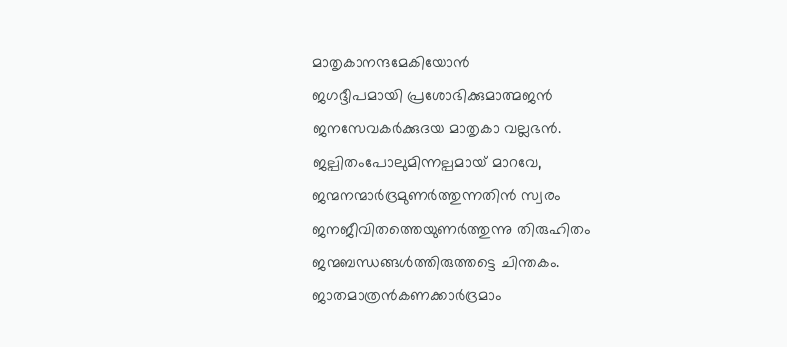മാതൃകാനന്ദമേകിയോൻ
ജഗദ്ദീപമായി പ്രശോഭിക്കുമാത്മജൻ
ജനസേവകർക്കുദയ മാതൃകാ വല്ലഭൻ.
ജല്പിതംപോലുമിന്നല്പമായ് മാറവേ,
ജന്മനന്മാർദ്രമുണർത്തുന്നതിൻ സ്വരം
ജനജീവിതത്തെയുണർത്തുന്നു തിരുഹിതം
ജന്മബന്ധങ്ങൾത്തിരുത്തട്ടെ ചിന്തകം.
ജാതമാത്രൻകണക്കാർദ്രമാം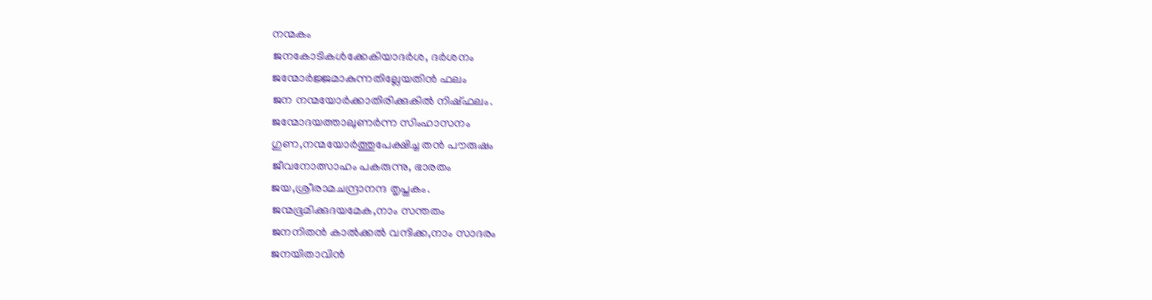നന്മകം
ജനകോടികൾക്കേകിയാദർശ, ദർശനം
ജന്മോർജ്ജമാകുന്നതില്ലേയതിൻ ഫലം
ജന നന്മയോർക്കാതിരിക്കുകിൽ നിഷ്ഫലം.
ജന്മോദയത്താലുണർന്ന സിംഹാസനം
ഗുണ,നന്മയോർത്തുപേക്ഷിച്ച തൻ പൗരുഷം
ജീവനോത്സാഹം പകരുന്നു, ഭാരതം
ജയ,ശ്രീരാമചന്ദ്രാനന്ദ തൃപ്തകം.
ജന്മഭൂമിക്കുദയമേക,നാം സന്തതം
ജനനിതൻ കാൽക്കൽ വന്ദിക്ക,നാം സാദരം
ജനയിതാവിൻ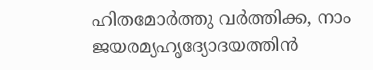ഹിതമോർത്തു വർത്തിക്ക, നാം
ജയരമ്യഹൃദ്യോദയത്തിൻ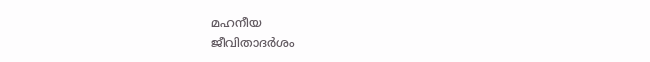മഹനീയ
ജീവിതാദർശം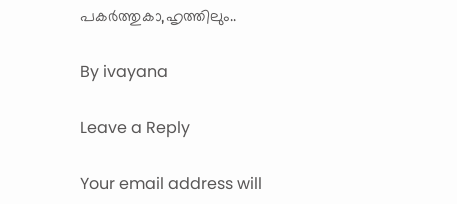പകർത്തുകാ,ഹൃത്തിലും..

By ivayana

Leave a Reply

Your email address will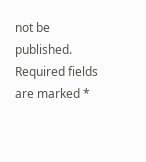not be published. Required fields are marked *